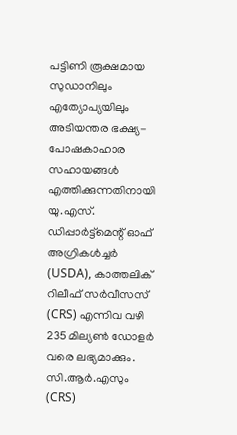പട്ടിണി രൂക്ഷമായ സുഡാനിലും എത്യോപ്യയിലും അടിയന്തര ഭക്ഷ്യ-പോഷകാഹാര സഹായങ്ങൾ എത്തിക്കുന്നതിനായി യു.എസ്. ഡിപ്പാർട്ട്മെന്റ് ഓഫ് അഗ്രികൾച്ചർ (USDA), കാത്തലിക് റിലീഫ് സർവീസസ് (CRS) എന്നിവ വഴി 235 മില്യൺ ഡോളർ വരെ ലഭ്യമാക്കും. സി.ആർ.എസും (CRS)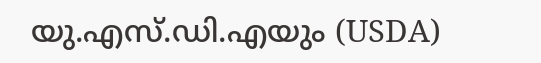യു.എസ്.ഡി.എയും (USDA)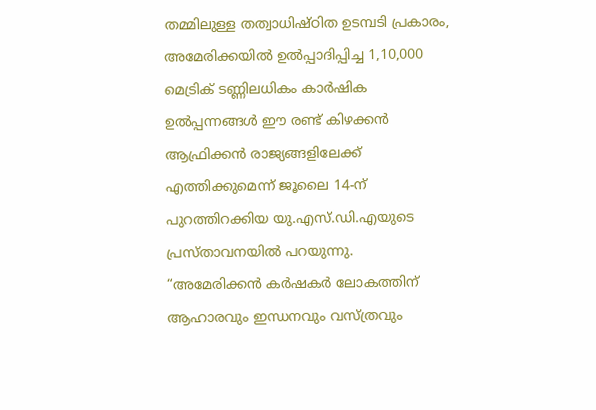തമ്മിലുള്ള തത്വാധിഷ്ഠിത ഉടമ്പടി പ്രകാരം, അമേരിക്കയിൽ ഉൽപ്പാദിപ്പിച്ച 1,10,000 മെട്രിക് ടണ്ണിലധികം കാർഷിക ഉൽപ്പന്നങ്ങൾ ഈ രണ്ട് കിഴക്കൻ ആഫ്രിക്കൻ രാജ്യങ്ങളിലേക്ക് എത്തിക്കുമെന്ന് ജൂലൈ 14-ന് പുറത്തിറക്കിയ യു.എസ്.ഡി.എയുടെ പ്രസ്താവനയിൽ പറയുന്നു.
“അമേരിക്കൻ കർഷകർ ലോകത്തിന് ആഹാരവും ഇന്ധനവും വസ്ത്രവും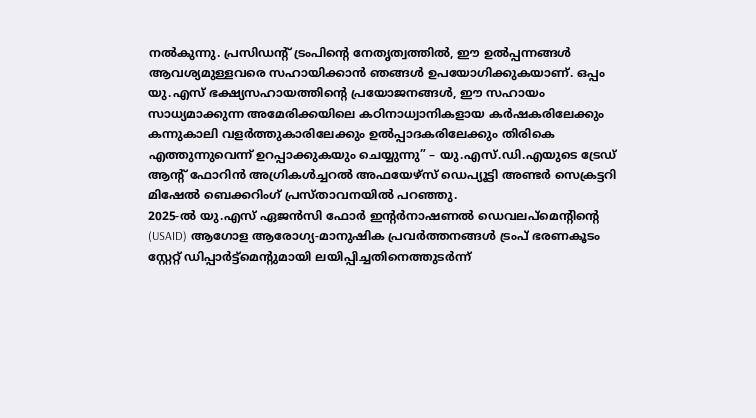നൽകുന്നു. പ്രസിഡന്റ് ട്രംപിന്റെ നേതൃത്വത്തിൽ, ഈ ഉൽപ്പന്നങ്ങൾ ആവശ്യമുള്ളവരെ സഹായിക്കാൻ ഞങ്ങൾ ഉപയോഗിക്കുകയാണ്. ഒപ്പം യു.എസ് ഭക്ഷ്യസഹായത്തിന്റെ പ്രയോജനങ്ങൾ, ഈ സഹായം സാധ്യമാക്കുന്ന അമേരിക്കയിലെ കഠിനാധ്വാനികളായ കർഷകരിലേക്കും കന്നുകാലി വളർത്തുകാരിലേക്കും ഉൽപ്പാദകരിലേക്കും തിരികെ എത്തുന്നുവെന്ന് ഉറപ്പാക്കുകയും ചെയ്യുന്നു” – യു.എസ്.ഡി.എയുടെ ട്രേഡ് ആന്റ് ഫോറിൻ അഗ്രികൾച്ചറൽ അഫയേഴ്സ് ഡെപ്യൂട്ടി അണ്ടർ സെക്രട്ടറി മിഷേൽ ബെക്കറിംഗ് പ്രസ്താവനയിൽ പറഞ്ഞു.
2025-ൽ യു.എസ് ഏജൻസി ഫോർ ഇന്റർനാഷണൽ ഡെവലപ്മെന്റിന്റെ (USAID) ആഗോള ആരോഗ്യ-മാനുഷിക പ്രവർത്തനങ്ങൾ ട്രംപ് ഭരണകൂടം സ്റ്റേറ്റ് ഡിപ്പാർട്ട്മെന്റുമായി ലയിപ്പിച്ചതിനെത്തുടർന്ന്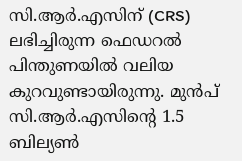സി.ആർ.എസിന് (CRS) ലഭിച്ചിരുന്ന ഫെഡറൽ പിന്തുണയിൽ വലിയ കുറവുണ്ടായിരുന്നു. മുൻപ് സി.ആർ.എസിന്റെ 1.5 ബില്യൺ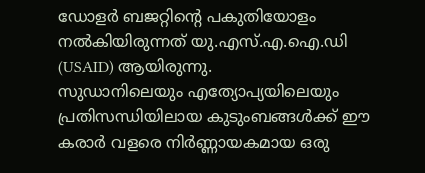ഡോളർ ബജറ്റിന്റെ പകുതിയോളം നൽകിയിരുന്നത് യു.എസ്.എ.ഐ.ഡി (USAID) ആയിരുന്നു.
സുഡാനിലെയും എത്യോപ്യയിലെയും പ്രതിസന്ധിയിലായ കുടുംബങ്ങൾക്ക് ഈ കരാർ വളരെ നിർണ്ണായകമായ ഒരു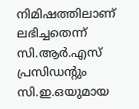നിമിഷത്തിലാണ് ലഭിച്ചതെന്ന് സി.ആർ.എസ് പ്രസിഡന്റും സി.ഇ.ഒയുമായ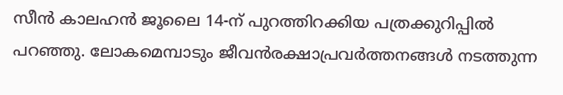സീൻ കാലഹൻ ജൂലൈ 14-ന് പുറത്തിറക്കിയ പത്രക്കുറിപ്പിൽ പറഞ്ഞു. ലോകമെമ്പാടും ജീവൻരക്ഷാപ്രവർത്തനങ്ങൾ നടത്തുന്ന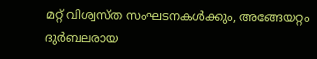മറ്റ് വിശ്വസ്ത സംഘടനകൾക്കും, അങ്ങേയറ്റം ദുർബലരായ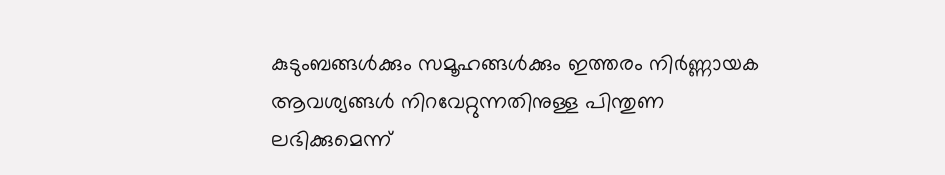കുടുംബങ്ങൾക്കും സമൂഹങ്ങൾക്കും ഇത്തരം നിർണ്ണായക ആവശ്യങ്ങൾ നിറവേറ്റുന്നതിനുള്ള പിന്തുണ ലഭിക്കുമെന്ന്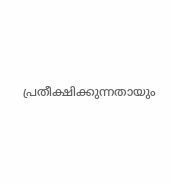പ്രതീക്ഷിക്കുന്നതായും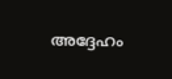അദ്ദേഹം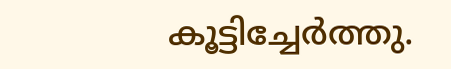കൂട്ടിച്ചേർത്തു.